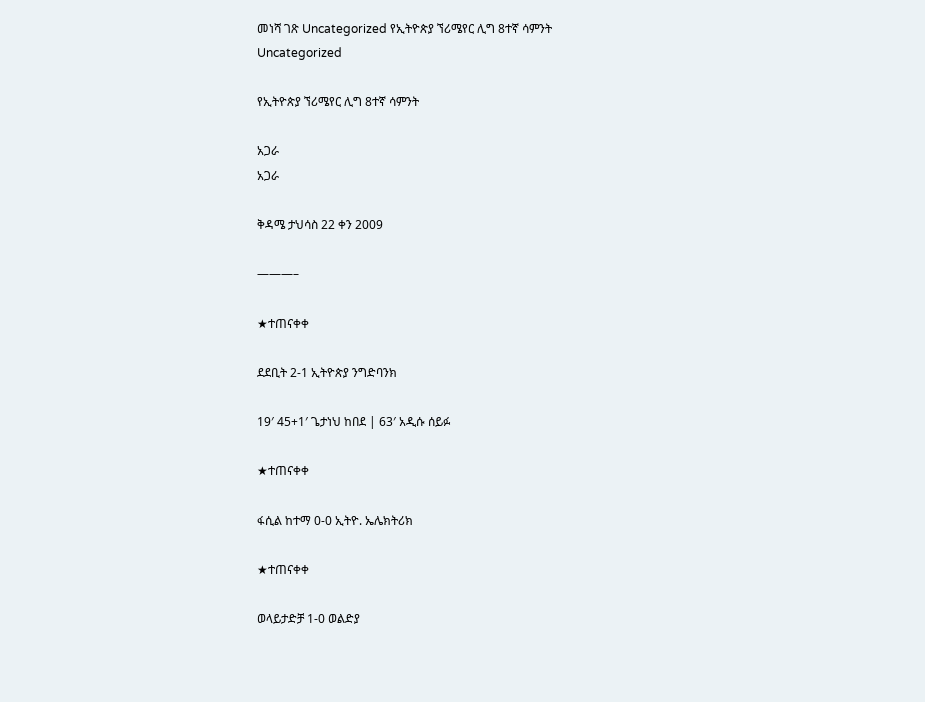መነሻ ገጽ Uncategorized የኢትዮጵያ ኘሪሜየር ሊግ 8ተኛ ሳምንት
Uncategorized

የኢትዮጵያ ኘሪሜየር ሊግ 8ተኛ ሳምንት

አጋራ
አጋራ

ቅዳሜ ታህሳስ 22 ቀን 2009

———–

★ተጠናቀቀ

ደደቢት 2-1 ኢትዮጵያ ንግድባንክ

19′ 45+1′ ጌታነህ ከበደ | 63′ አዲሱ ሰይፉ

★ተጠናቀቀ

ፋሲል ከተማ 0-0 ኢትዮ. ኤሌክትሪክ

★ተጠናቀቀ

ወላይታድቻ 1-0 ወልድያ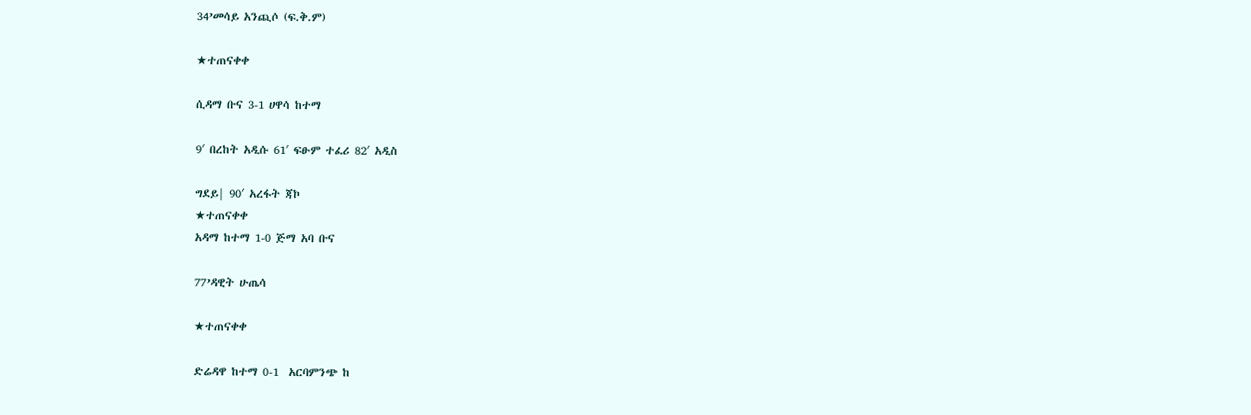34’መሳይ አንጪሶ (ፍ.ቅ.ም)

★ተጠናቀቀ

ሲዳማ ቡና 3-1 ሀዋሳ ከተማ

9′ በረከት አዲሱ 61′ ፍፁም ተፈሪ 82′ አዲስ

ግደይ| 90′ አረፋት ጃኮ
★ተጠናቀቀ
አዳማ ከተማ 1-0 ጅማ አባ ቡና

77’ዳዊት ሁጤሳ

★ተጠናቀቀ

ድሬዳዋ ከተማ 0-1  አርባምንጭ ከ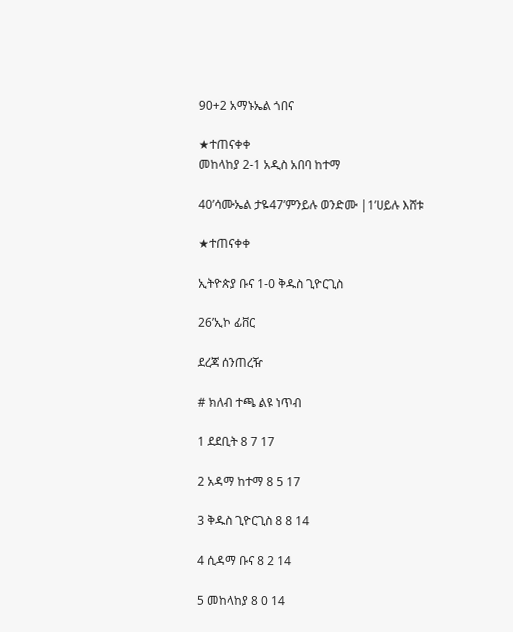90+2 አማኑኤል ጎበና

★ተጠናቀቀ
መከላከያ 2-1 አዲስ አበባ ከተማ

40’ሳሙኤል ታዬ47’ምንይሉ ወንድሙ |1’ሀይሉ እሸቱ

★ተጠናቀቀ

ኢትዮጵያ ቡና 1-0 ቅዱስ ጊዮርጊስ

26’ኢኮ ፊቨር

ደረጃ ሰንጠረዥ

# ክለብ ተጫ ልዩ ነጥብ

1 ደደቢት 8 7 17

2 አዳማ ከተማ 8 5 17

3 ቅዱስ ጊዮርጊስ 8 8 14

4 ሲዳማ ቡና 8 2 14

5 መከላከያ 8 0 14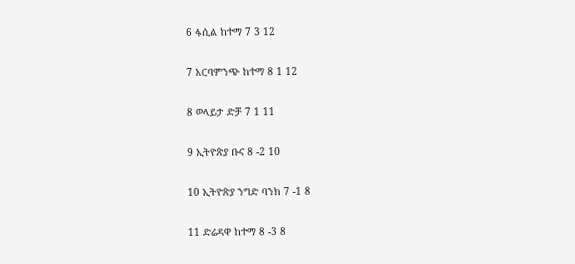6 ፋሲል ከተማ 7 3 12

7 አርባምንጭ ከተማ 8 1 12

8 ወላይታ ድቻ 7 1 11

9 ኢትዮጵያ ቡና 8 -2 10

10 ኢትዮጵያ ንግድ ባንክ 7 -1 8

11 ድሬዳዋ ከተማ 8 -3 8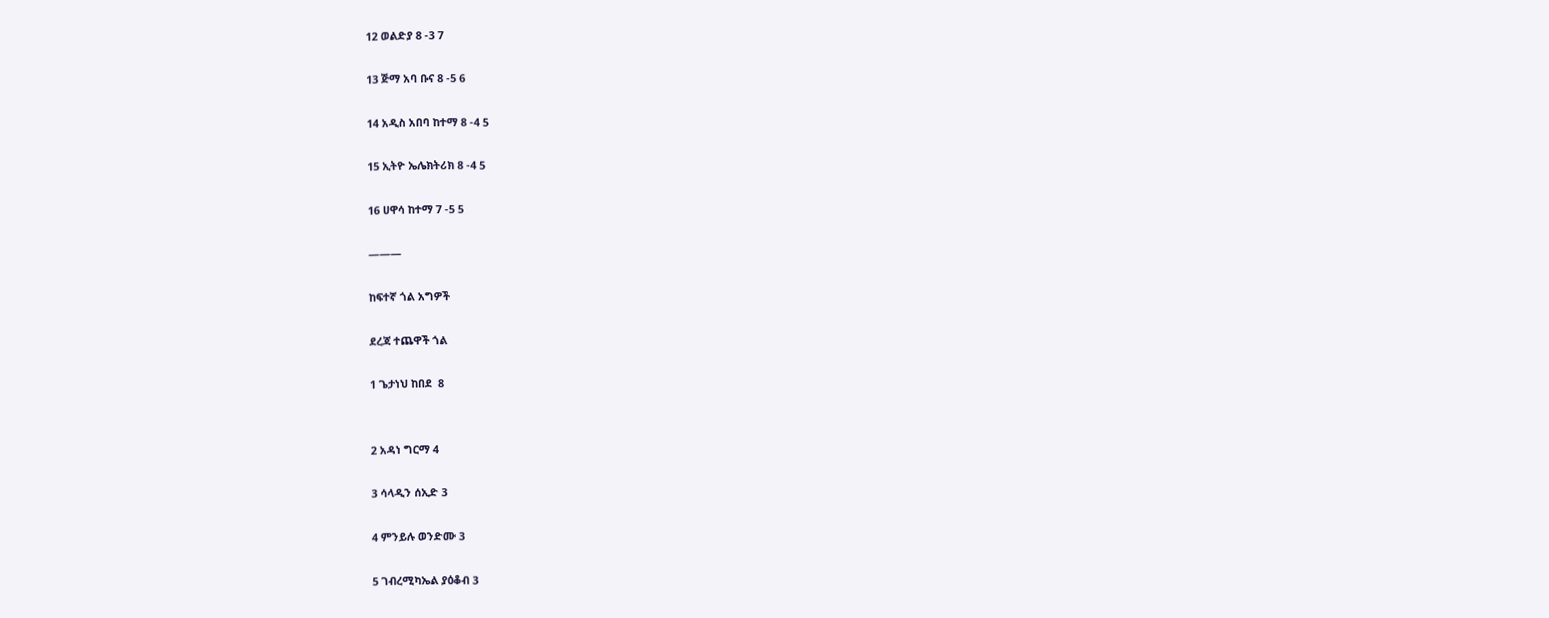12 ወልድያ 8 -3 7

13 ጅማ አባ ቡና 8 -5 6

14 አዲስ አበባ ከተማ 8 -4 5

15 ኢትዮ ኤሌክትሪክ 8 -4 5

16 ሀዋሳ ከተማ 7 -5 5

———

ከፍተኛ ጎል አግዎች

ደረጃ ተጨዋች ጎል

1 ጌታነህ ከበደ  8


2 አዳነ ግርማ 4

3 ሳላዲን ሰኢድ 3

4 ምንይሉ ወንድሙ 3

5 ገብረሚካኤል ያዕቆብ 3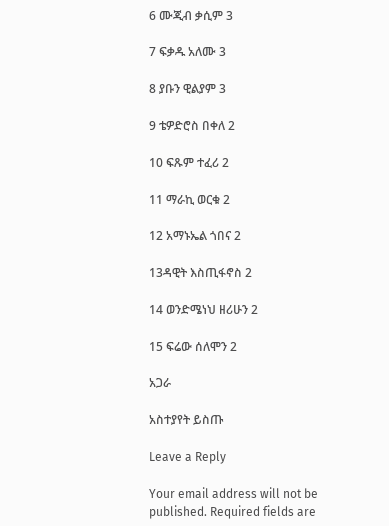6 ሙጂብ ቃሲም 3

7 ፍቃዱ አለሙ 3

8 ያቡን ዊልያም 3

9 ቴዎድሮስ በቀለ 2

10 ፍጹም ተፈሪ 2

11 ማራኪ ወርቁ 2

12 አማኑኤል ጎበና 2

13ዳዊት እስጢፋኖስ 2

14 ወንድሜነህ ዘሪሁን 2

15 ፍሬው ሰለሞን 2

አጋራ

አስተያየት ይስጡ

Leave a Reply

Your email address will not be published. Required fields are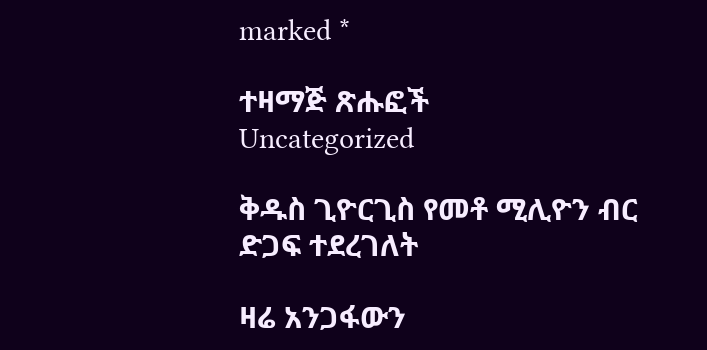marked *

ተዛማጅ ጽሑፎች
Uncategorized

ቅዱስ ጊዮርጊስ የመቶ ሚሊዮን ብር ድጋፍ ተደረገለት

ዛሬ አንጋፋውን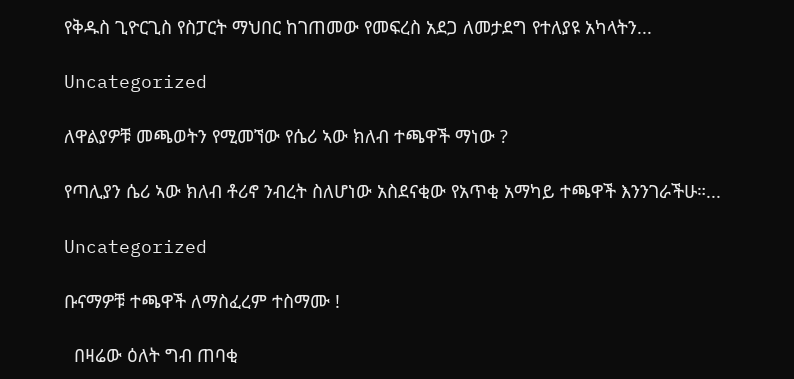የቅዱስ ጊዮርጊስ የስፓርት ማህበር ከገጠመው የመፍረስ አደጋ ለመታደግ የተለያዩ አካላትን...

Uncategorized

ለዋልያዎቹ መጫወትን የሚመኘው የሴሪ ኣው ክለብ ተጫዋች ማነው ?

የጣሊያን ሴሪ ኣው ክለብ ቶሪኖ ንብረት ስለሆነው አስደናቂው የአጥቂ አማካይ ተጫዋች እንንገራችሁ።...

Uncategorized

ቡናማዎቹ ተጫዋች ለማስፈረም ተስማሙ !

  በዛሬው ዕለት ግብ ጠባቂ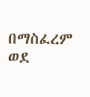በማስፈረም ወደ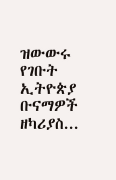ዝውውሩ የገቡት ኢትዮጵያ ቡናማዎች ዘካሪያስ...